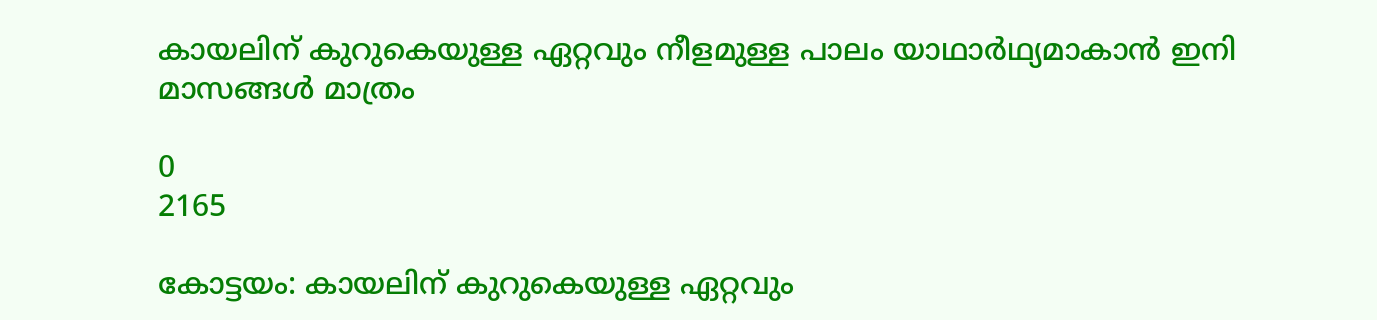കായലിന് കുറുകെയുള്ള ഏറ്റവും നീളമുള്ള പാലം യാഥാര്‍ഥ്യമാകാന്‍ ഇനി മാസങ്ങള്‍ മാത്രം

0
2165

കോട്ടയം: കായലിന് കുറുകെയുള്ള ഏറ്റവും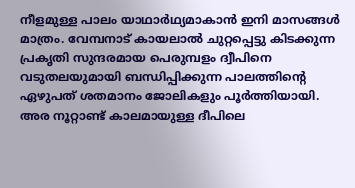നീളമുള്ള പാലം യാഥാര്‍ഥ്യമാകാന്‍ ഇനി മാസങ്ങള്‍ മാത്രം. വേമ്പനാട് കായലാല്‍ ചുറ്റപ്പെട്ടു കിടക്കുന്ന പ്രകൃതി സുന്ദരമായ പെരുമ്പളം ദ്വീപിനെ വടുതലയുമായി ബന്ധിപ്പിക്കുന്ന പാലത്തിന്‍റെ ഏഴുപത് ശതമാനം ജോലികളും പൂർത്തിയായി. അര നൂറ്റാണ്ട് കാലമായുള്ള ദീപിലെ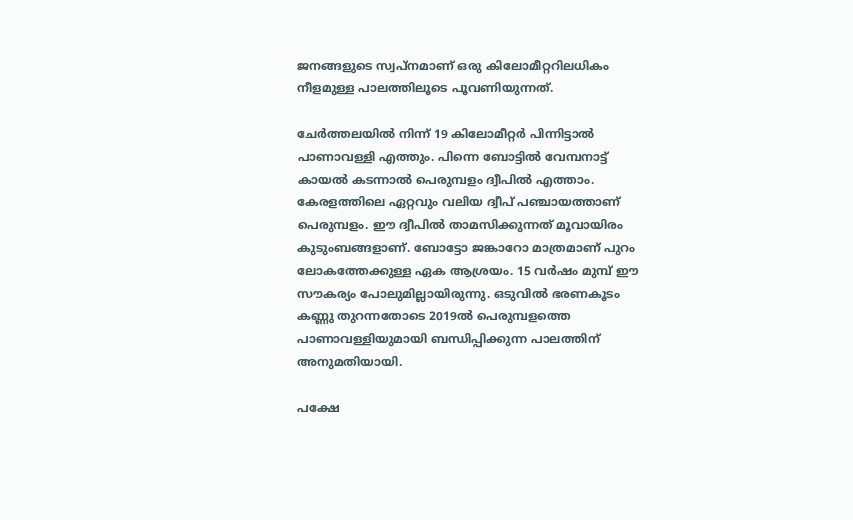ജനങ്ങളുടെ സ്വപ്നമാണ് ഒരു കിലോമീറ്ററിലധികം നീളമുള്ള പാലത്തിലൂടെ പൂവണിയുന്നത്.

ചേര്‍ത്തലയില്‍ നിന്ന് 19 കിലോമീറ്റർ പിന്നിട്ടാല്‍ പാണാവള്ളി എത്തും. പിന്നെ ബോട്ടില്‍ വേമ്പനാട്ട് കായല്‍ കടന്നാല്‍ പെരുമ്പളം ദ്വീപിൽ എത്താം. കേരളത്തിലെ ഏറ്റവും വലിയ ദ്വീപ് പഞ്ചായത്താണ് പെരുമ്പളം. ഈ ദ്വീപിൽ താമസിക്കുന്നത് മൂവായിരം കുടുംബങ്ങളാണ്. ബോട്ടോ ജങ്കാറോ മാത്രമാണ് പുറം ലോകത്തേക്കുള്ള ഏക ആശ്രയം. 15 വര്‍ഷം മുമ്പ് ഈ സൗകര്യം പോലുമില്ലായിരുന്നു. ഒടുവിൽ ഭരണകൂടം കണ്ണു തുറന്നതോടെ 2019ല്‍ പെരുമ്പളത്തെ പാണാവള്ളിയുമായി ബന്ധിപ്പിക്കുന്ന പാലത്തിന് അനുമതിയായി.

പക്ഷേ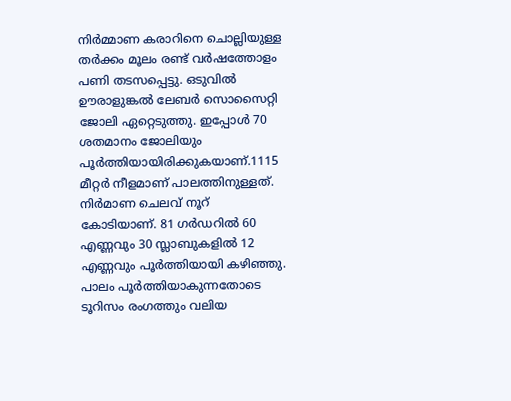നിർമ്മാണ കരാറിനെ ചൊല്ലിയുള്ള തര്‍ക്കം മൂലം രണ്ട് വർഷത്തോളം പണി തടസപ്പെട്ടു. ഒടുവിൽ ഊരാളുങ്കൽ ലേബര്‍ സൊസൈറ്റി ജോലി ഏറ്റെടുത്തു. ഇപ്പോള്‍ 70 ശതമാനം ജോലിയും പൂർത്തിയായിരിക്കുകയാണ്.1115 മീറ്റർ നീളമാണ് പാലത്തിനുള്ളത്. നിര്‍മാണ ചെലവ് നൂറ് കോടിയാണ്. 81 ഗര്‍ഡറില്‍ 60 എണ്ണവും 30 സ്ലാബുകളില്‍ 12 എണ്ണവും പൂര്‍ത്തിയായി കഴിഞ്ഞു. പാലം പൂര്‍ത്തിയാകുന്നതോടെ ടൂറിസം രംഗത്തും വലിയ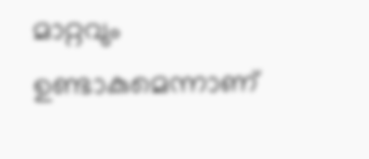മാറ്റവും ഉണ്ടാകുമെന്നാണ്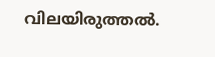വിലയിരുത്തല്‍.